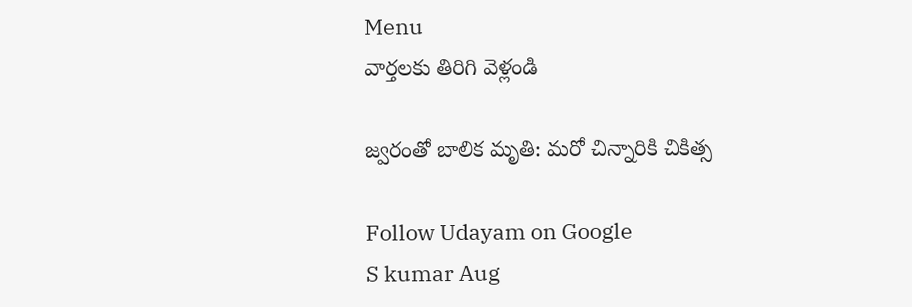Menu
వార్తలకు తిరిగి వెళ్లండి

జ్వరంతో బాలిక మృతి: మరో చిన్నారికి చికిత్స

Follow Udayam on Google
S kumar Aug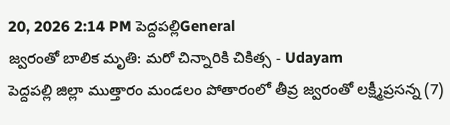20, 2026 2:14 PM పెద్దపల్లిGeneral
జ్వరంతో బాలిక మృతి: మరో చిన్నారికి చికిత్స - Udayam
పెద్దపల్లి జిల్లా ముత్తారం మండలం పోతారంలో తీవ్ర జ్వరంతో లక్ష్మీప్రసన్న (7)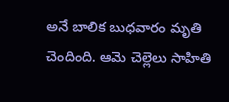అనే బాలిక బుధవారం మృతి చెందింది. ఆమె చెల్లెలు సాహితి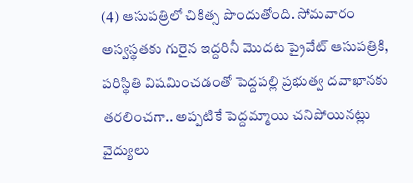(4) ఆసుపత్రిలో చికిత్స పొందుతోంది. సోమవారం అస్వస్థతకు గురైన ఇద్దరినీ మొదట ప్రైవేట్ ఆసుపత్రికి, పరిస్థితి విషమించడంతో పెద్దపల్లి ప్రభుత్వ దవాఖానకు తరలించగా.. అప్పటికే పెద్దమ్మాయి చనిపోయినట్లు వైద్యులు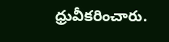ధ్రువీకరించారు.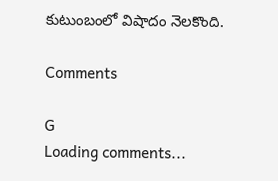కుటుంబంలో విషాదం నెలకొంది.

Comments

G
Loading comments...